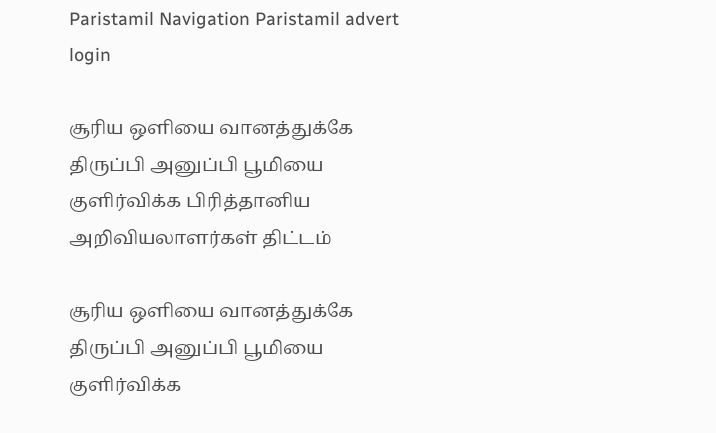Paristamil Navigation Paristamil advert login

சூரிய ஒளியை வானத்துக்கே திருப்பி அனுப்பி பூமியை குளிர்விக்க பிரித்தானிய அறிவியலாளர்கள் திட்டம்

சூரிய ஒளியை வானத்துக்கே திருப்பி அனுப்பி பூமியை குளிர்விக்க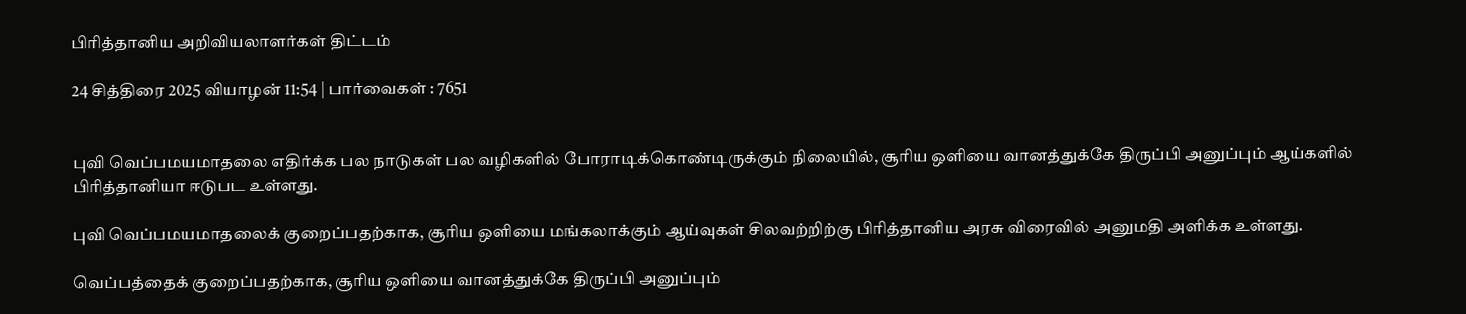பிரித்தானிய அறிவியலாளர்கள் திட்டம்

24 சித்திரை 2025 வியாழன் 11:54 | பார்வைகள் : 7651


புவி வெப்பமயமாதலை எதிர்க்க பல நாடுகள் பல வழிகளில் போராடிக்கொண்டிருக்கும் நிலையில், சூரிய ஒளியை வானத்துக்கே திருப்பி அனுப்பும் ஆய்களில் பிரித்தானியா ஈடுபட உள்ளது.

புவி வெப்பமயமாதலைக் குறைப்பதற்காக, சூரிய ஒளியை மங்கலாக்கும் ஆய்வுகள் சிலவற்றிற்கு பிரித்தானிய அரசு விரைவில் அனுமதி அளிக்க உள்ளது.

வெப்பத்தைக் குறைப்பதற்காக, சூரிய ஒளியை வானத்துக்கே திருப்பி அனுப்பும்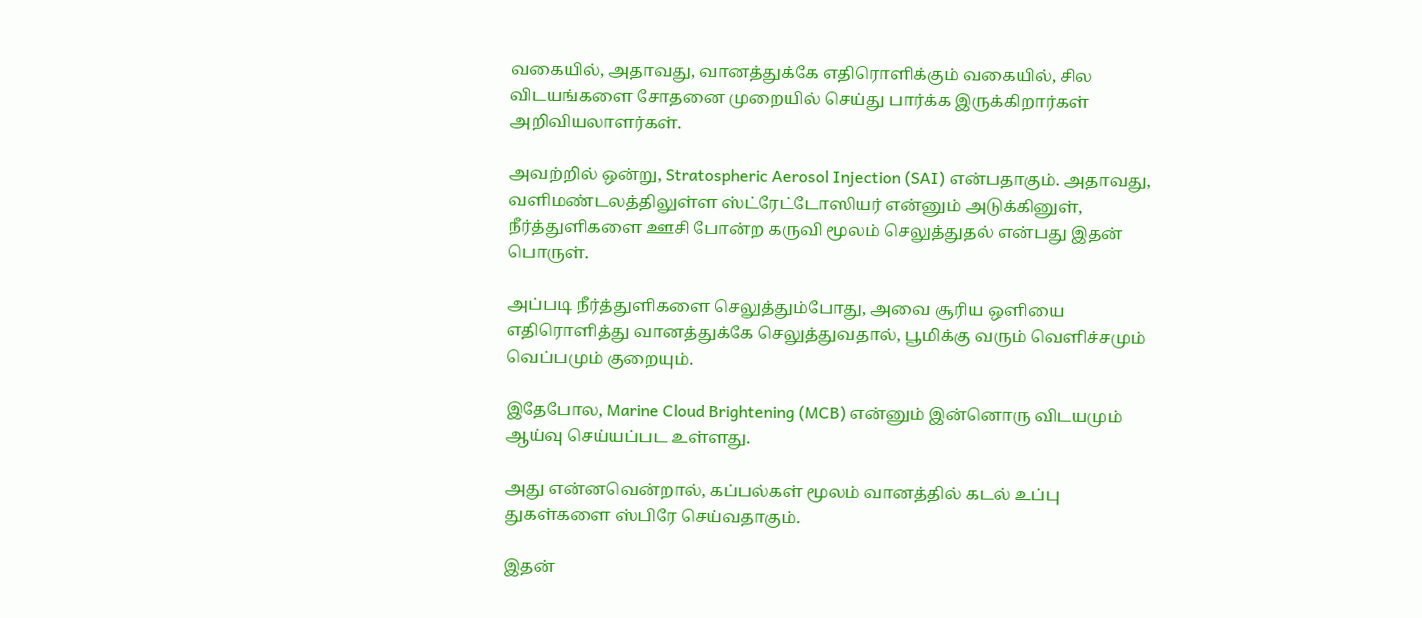வகையில், அதாவது, வானத்துக்கே எதிரொளிக்கும் வகையில், சில விடயங்களை சோதனை முறையில் செய்து பார்க்க இருக்கிறார்கள் அறிவியலாளர்கள்.

அவற்றில் ஒன்று, Stratospheric Aerosol Injection (SAI) என்பதாகும். அதாவது, வளிமண்டலத்திலுள்ள ஸ்ட்ரேட்டோஸியர் என்னும் அடுக்கினுள், நீர்த்துளிகளை ஊசி போன்ற கருவி மூலம் செலுத்துதல் என்பது இதன் பொருள்.

அப்படி நீர்த்துளிகளை செலுத்தும்போது, அவை சூரிய ஒளியை எதிரொளித்து வானத்துக்கே செலுத்துவதால், பூமிக்கு வரும் வெளிச்சமும் வெப்பமும் குறையும்.

இதேபோல, Marine Cloud Brightening (MCB) என்னும் இன்னொரு விடயமும் ஆய்வு செய்யப்பட உள்ளது.

அது என்னவென்றால், கப்பல்கள் மூலம் வானத்தில் கடல் உப்பு துகள்களை ஸ்பிரே செய்வதாகும்.

இதன்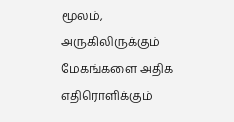மூலம், அருகிலிருக்கும் மேகங்களை அதிக எதிரொளிக்கும்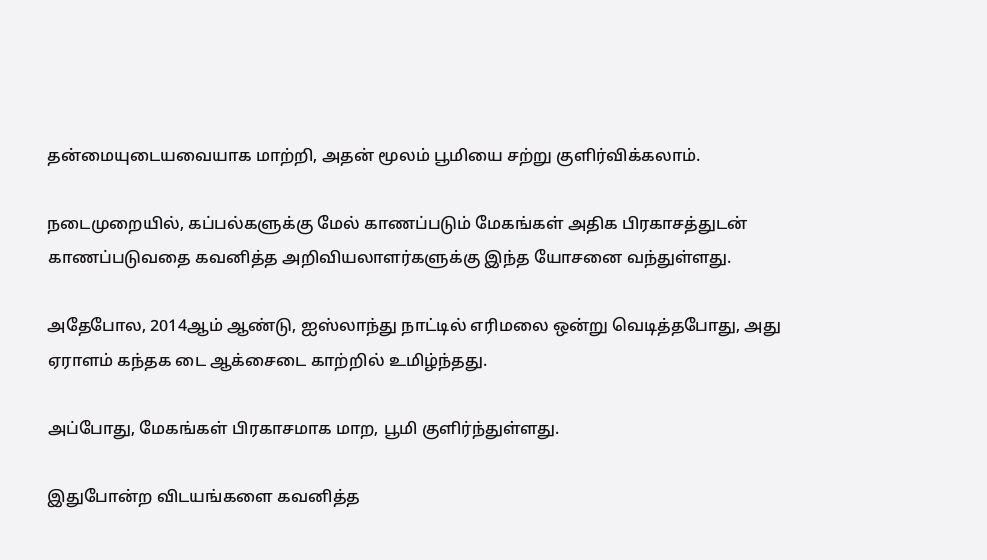தன்மையுடையவையாக மாற்றி, அதன் மூலம் பூமியை சற்று குளிர்விக்கலாம்.

நடைமுறையில், கப்பல்களுக்கு மேல் காணப்படும் மேகங்கள் அதிக பிரகாசத்துடன் காணப்படுவதை கவனித்த அறிவியலாளர்களுக்கு இந்த யோசனை வந்துள்ளது.

அதேபோல, 2014ஆம் ஆண்டு, ஐஸ்லாந்து நாட்டில் எரிமலை ஒன்று வெடித்தபோது, அது ஏராளம் கந்தக டை ஆக்சைடை காற்றில் உமிழ்ந்தது.

அப்போது, மேகங்கள் பிரகாசமாக மாற, பூமி குளிர்ந்துள்ளது.

இதுபோன்ற விடயங்களை கவனித்த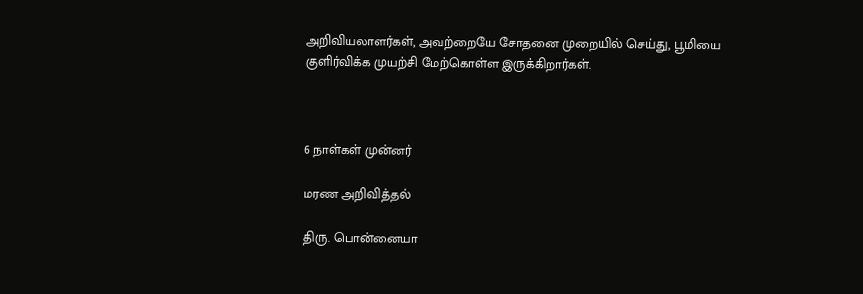அறிவியலாளர்கள், அவற்றையே சோதனை முறையில் செய்து, பூமியை குளிர்விக்க முயற்சி மேற்கொள்ள இருக்கிறார்கள்.



6 நாள்கள் முன்னர்

மரண அறிவித்தல்

திரு. பொன்னையா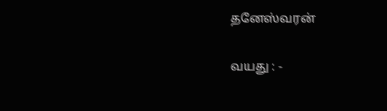தனேஸ்வரன்

வயது : -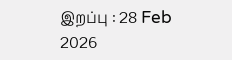இறப்பு : 28 Feb 2026